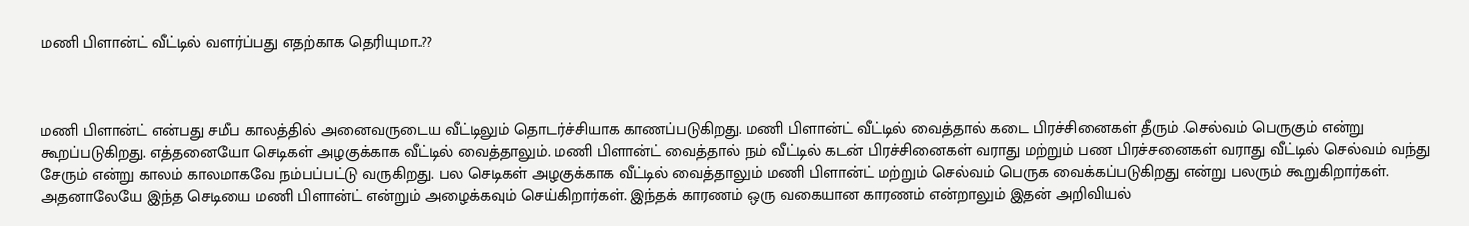மணி பிளான்ட் வீட்டில் வளர்ப்பது எதற்காக தெரியுமா..??



மணி பிளான்ட் என்பது சமீப காலத்தில் அனைவருடைய வீட்டிலும் தொடர்ச்சியாக காணப்படுகிறது. மணி பிளான்ட் வீட்டில் வைத்தால் கடை பிரச்சினைகள் தீரும் .செல்வம் பெருகும் என்று கூறப்படுகிறது. எத்தனையோ செடிகள் அழகுக்காக வீட்டில் வைத்தாலும். மணி பிளான்ட் வைத்தால் நம் வீட்டில் கடன் பிரச்சினைகள் வராது மற்றும் பண பிரச்சனைகள் வராது வீட்டில் செல்வம் வந்து சேரும் என்று காலம் காலமாகவே நம்பப்பட்டு வருகிறது. பல செடிகள் அழகுக்காக வீட்டில் வைத்தாலும் மணி பிளான்ட் மற்றும் செல்வம் பெருக வைக்கப்படுகிறது என்று பலரும் கூறுகிறார்கள். அதனாலேயே இந்த செடியை மணி பிளான்ட் என்றும் அழைக்கவும் செய்கிறார்கள். இந்தக் காரணம் ஒரு வகையான காரணம் என்றாலும் இதன் அறிவியல்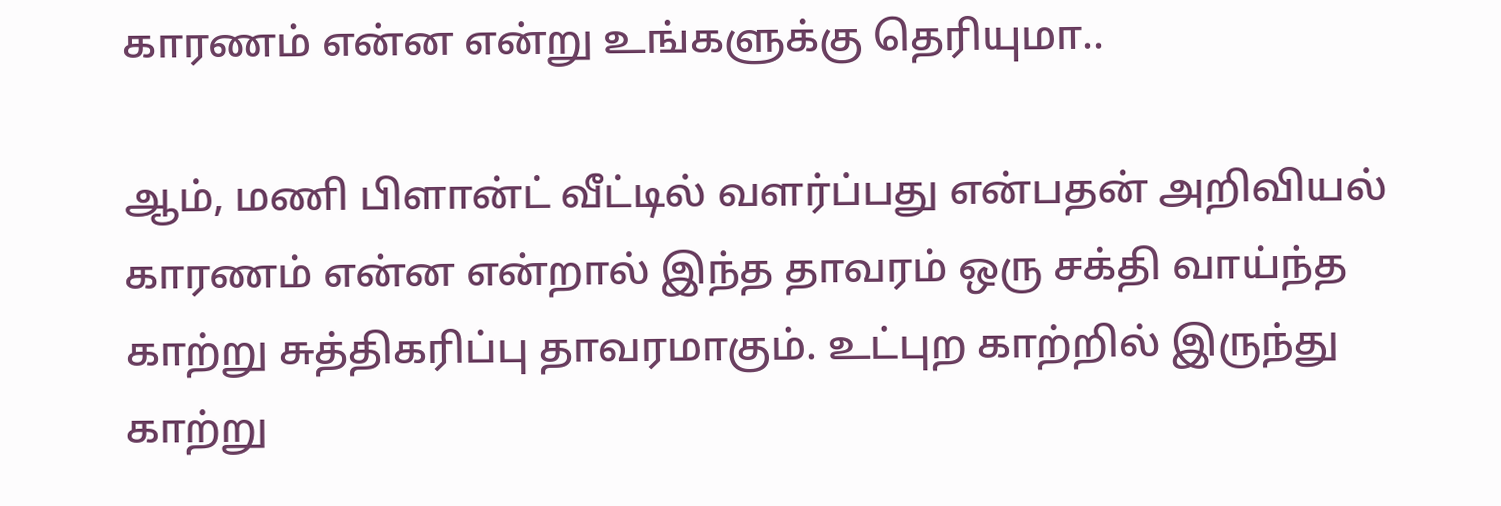காரணம் என்ன என்று உங்களுக்கு தெரியுமா..

ஆம், மணி பிளான்ட் வீட்டில் வளர்ப்பது என்பதன் அறிவியல் காரணம் என்ன என்றால் இந்த தாவரம் ஒரு சக்தி வாய்ந்த காற்று சுத்திகரிப்பு தாவரமாகும். உட்புற காற்றில் இருந்து காற்று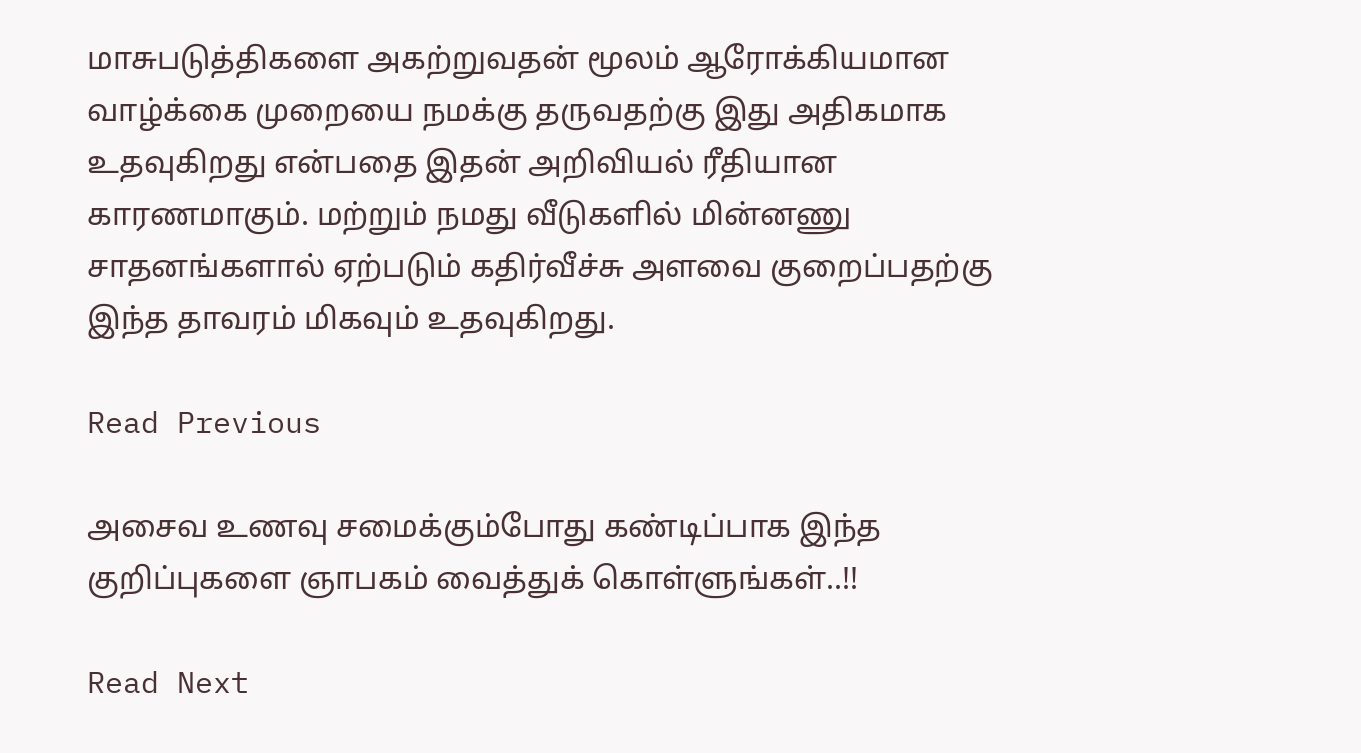மாசுபடுத்திகளை அகற்றுவதன் மூலம் ஆரோக்கியமான வாழ்க்கை முறையை நமக்கு தருவதற்கு இது அதிகமாக உதவுகிறது என்பதை இதன் அறிவியல் ரீதியான காரணமாகும். மற்றும் நமது வீடுகளில் மின்னணு சாதனங்களால் ஏற்படும் கதிர்வீச்சு அளவை குறைப்பதற்கு இந்த தாவரம் மிகவும் உதவுகிறது.

Read Previous

அசைவ உணவு சமைக்கும்போது கண்டிப்பாக இந்த குறிப்புகளை ஞாபகம் வைத்துக் கொள்ளுங்கள்..!!

Read Next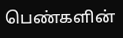பெண்களின்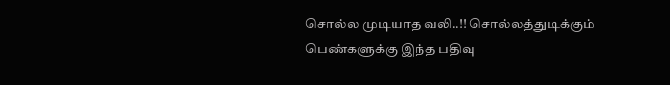சொல்ல முடியாத வலி..!! சொல்லத்துடிக்கும் பெண்களுக்கு இந்த பதிவு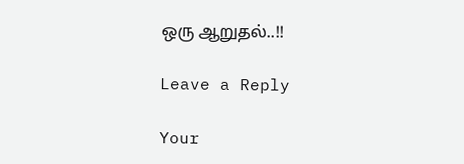ஒரு ஆறுதல்..!!

Leave a Reply

Your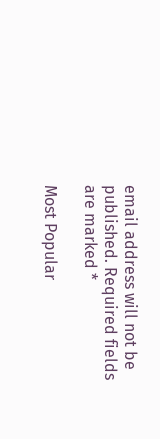email address will not be published. Required fields are marked *

Most Popular